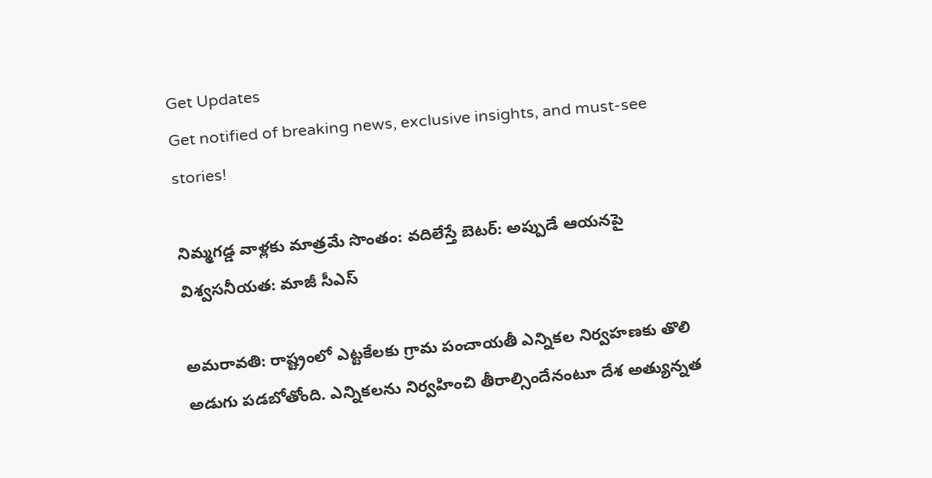Get Updates
Get notified of breaking news, exclusive insights, and must-see stories!

నిమ్మగడ్డ వాళ్లకు మాత్రమే సొంతం: వదిలేస్తే బెటర్: అప్పుడే ఆయనపై విశ్వసనీయత: మాజీ సీఎస్

అమరావతి: రాష్ట్రంలో ఎట్టకేలకు గ్రామ పంచాయతీ ఎన్నికల నిర్వహణకు తొలి అడుగు పడబోతోంది. ఎన్నికలను నిర్వహించి తీరాల్సిందేనంటూ దేశ అత్యున్నత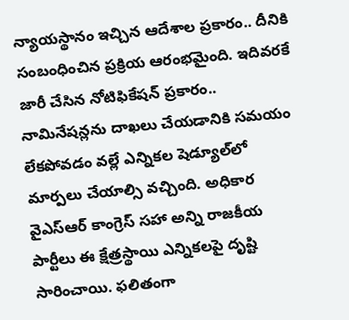న్యాయస్థానం ఇచ్చిన ఆదేశాల ప్రకారం.. దీనికి సంబంధించిన ప్రక్రియ ఆరంభమైంది. ఇదివరకే జారీ చేసిన నోటిఫికేషన్ ప్రకారం.. నామినేషన్లను దాఖలు చేయడానికి సమయం లేకపోవడం వల్లే ఎన్నికల షెడ్యూల్‌లో మార్పలు చేయాల్సి వచ్చింది. అధికార వైఎస్ఆర్ కాంగ్రెస్ సహా అన్ని రాజకీయ పార్టీలు ఈ క్షేత్రస్థాయి ఎన్నికలపై దృష్టి సారించాయి. ఫలితంగా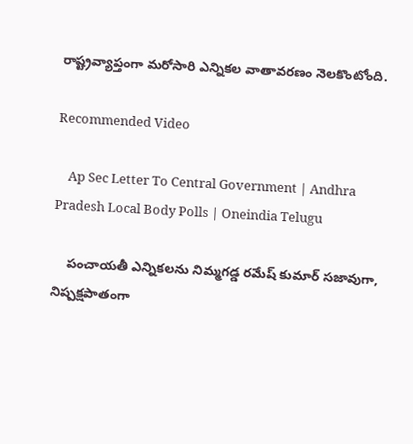రాష్ట్రవ్యాప్తంగా మరోసారి ఎన్నికల వాతావరణం నెలకొంటోంది.

Recommended Video

    Ap Sec Letter To Central Government | Andhra Pradesh Local Body Polls | Oneindia Telugu

    పంచాయతీ ఎన్నికలను నిమ్మగడ్డ రమేష్ కుమార్ సజావుగా, నిష్పక్షపాతంగా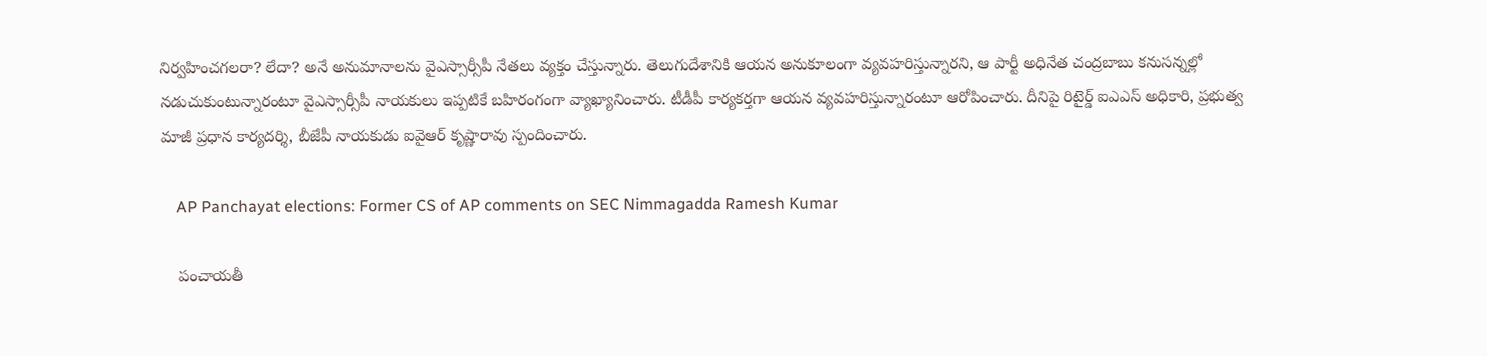నిర్వహించగలరా? లేదా? అనే అనుమానాలను వైఎస్సార్సీపీ నేతలు వ్యక్తం చేస్తున్నారు. తెలుగుదేశానికి ఆయన అనుకూలంగా వ్యవహరిస్తున్నారని, ఆ పార్టీ అధినేత చంద్రబాబు కనుసన్నల్లో నడుచుకుంటున్నారంటూ వైఎస్సార్సీపీ నాయకులు ఇప్పటికే బహిరంగంగా వ్యాఖ్యానించారు. టీడీపీ కార్యకర్తగా ఆయన వ్యవహరిస్తున్నారంటూ ఆరోపించారు. దీనిపై రిటైర్డ్ ఐఎఎస్ అధికారి, ప్రభుత్వ మాజీ ప్రధాన కార్యదర్శి, బీజేపీ నాయకుడు ఐవైఆర్ కృష్ణారావు స్పందించారు.

    AP Panchayat elections: Former CS of AP comments on SEC Nimmagadda Ramesh Kumar

    పంచాయతీ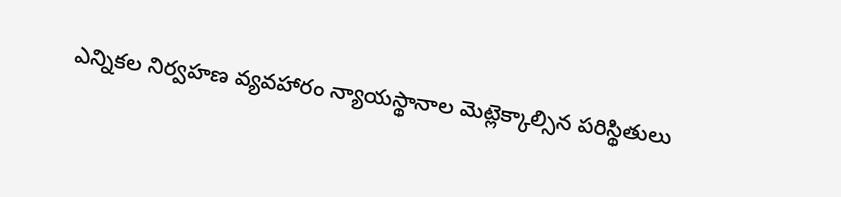ఎన్నికల నిర్వహణ వ్యవహారం న్యాయస్థానాల మెట్లెక్కాల్సిన పరిస్థితులు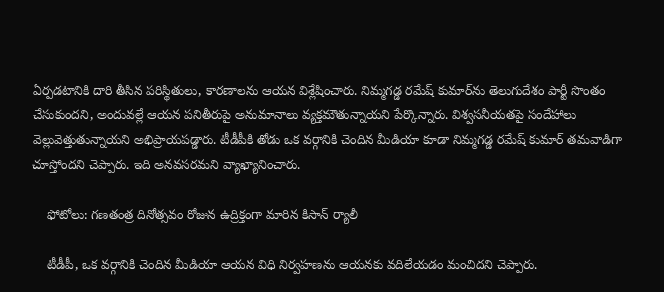ఏర్పడటానికి దారి తీసిన పరిస్థితులు, కారణాలను ఆయన విశ్లేషించారు. నిమ్మగడ్డ రమేష్ కుమార్‌ను తెలుగుదేశం పార్టీ సొంతం చేసుకుందని, అందువల్లే ఆయన పనితీరుపై అనుమానాలు వ్యక్తమౌతున్నాయని పేర్కొన్నారు. విశ్వసనీయతపై సందేహాలు వెల్లువెత్తుతున్నాయని అభిప్రాయపడ్డారు. టీడీపీకి తోడు ఒక వర్గానికి చెందిన మీడియా కూడా నిమ్మగడ్డ రమేష్ కుమార్ తమవాడిగా చూస్తోందని చెప్పారు. ఇది అనవసరమని వ్యాఖ్యానించారు.

    ఫోటోలు: గణతంత్ర దినోత్సవం రోజున ఉద్రిక్తంగా మారిన కిసాన్ ర్యాలీ

    టీడీపీ, ఒక వర్గానికి చెందిన మీడియా ఆయన విధి నిర్వహణను ఆయనకు వదిలేయడం మంచిదని చెప్పారు.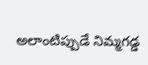అలాంటిప్పుడే నిమ్మగడ్డ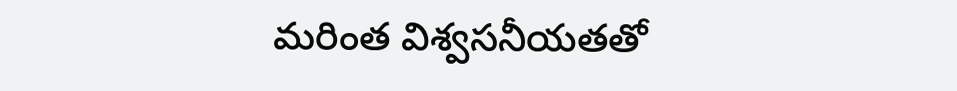మరింత విశ్వసనీయతతో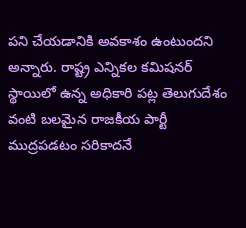పని చేయడానికి అవకాశం ఉంటుందని అన్నారు. రాష్ట్ర ఎన్నికల కమిషనర్ స్థాయిలో ఉన్న అధికారి పట్ల తెలుగుదేశం వంటి బలమైన రాజకీయ పార్టీ ముద్రపడటం సరికాదనే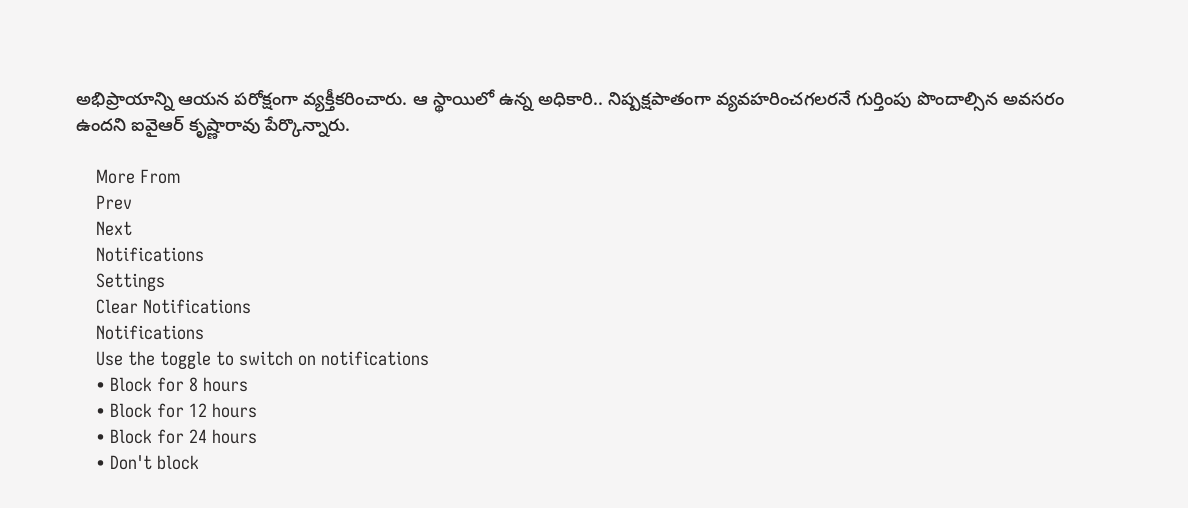అభిప్రాయాన్ని ఆయన పరోక్షంగా వ్యక్తీకరించారు. ఆ స్థాయిలో ఉన్న అధికారి.. నిష్పక్షపాతంగా వ్యవహరించగలరనే గుర్తింపు పొందాల్సిన అవసరం ఉందని ఐవైఆర్ కృష్ణారావు పేర్కొన్నారు.

    More From
    Prev
    Next
    Notifications
    Settings
    Clear Notifications
    Notifications
    Use the toggle to switch on notifications
    • Block for 8 hours
    • Block for 12 hours
    • Block for 24 hours
    • Don't block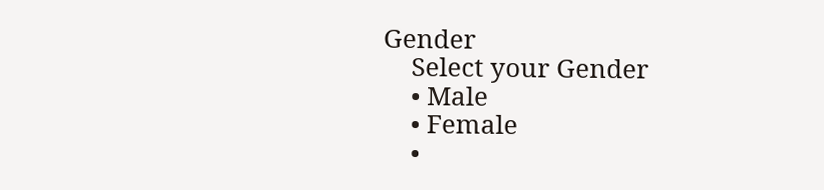Gender
    Select your Gender
    • Male
    • Female
    •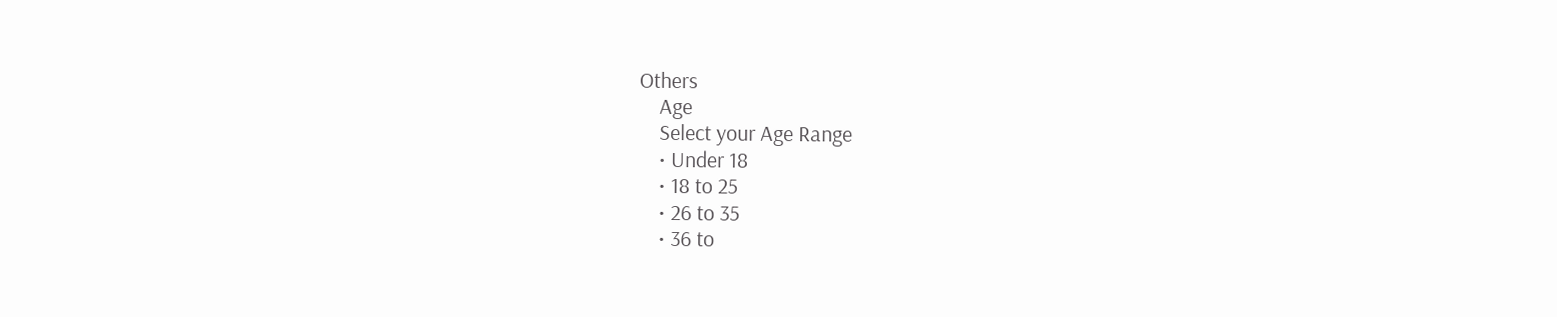Others
    Age
    Select your Age Range
    • Under 18
    • 18 to 25
    • 26 to 35
    • 36 to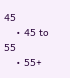45
    • 45 to 55
    • 55+